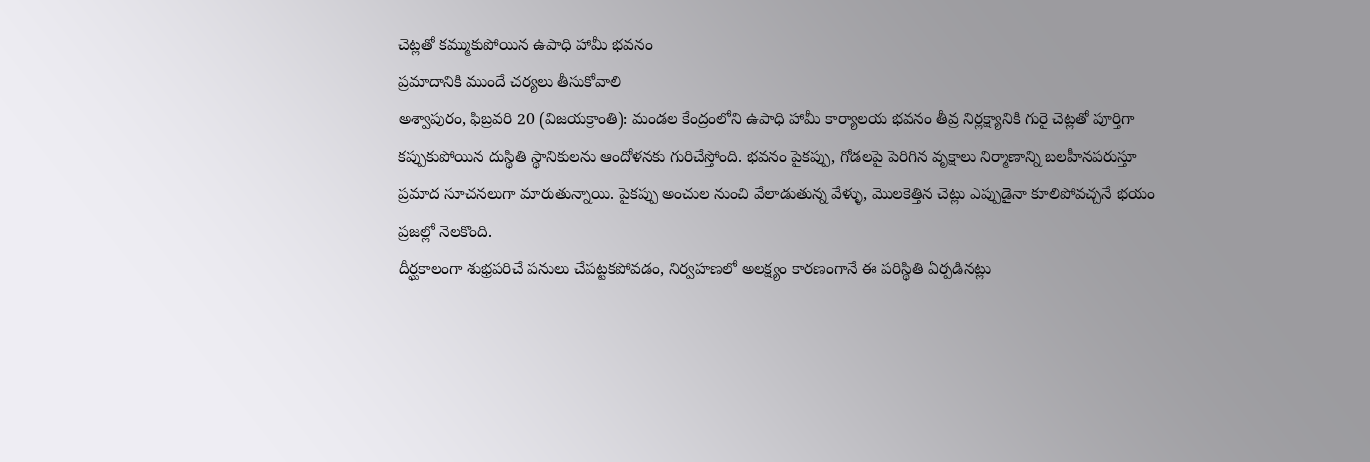చెట్లతో కమ్ముకుపోయిన ఉపాధి హామీ భవనం
ప్రమాదానికి ముందే చర్యలు తీసుకోవాలి
అశ్వాపురం, ఫిబ్రవరి 20 (విజయక్రాంతి): మండల కేంద్రంలోని ఉపాధి హామీ కార్యాలయ భవనం తీవ్ర నిర్లక్ష్యానికి గురై చెట్లతో పూర్తిగా కప్పుకుపోయిన దుస్థితి స్థానికులను ఆందోళనకు గురిచేస్తోంది. భవనం పైకప్పు, గోడలపై పెరిగిన వృక్షాలు నిర్మాణాన్ని బలహీనపరుస్తూ ప్రమాద సూచనలుగా మారుతున్నాయి. పైకప్పు అంచుల నుంచి వేలాడుతున్న వేళ్ళు, మొలకెత్తిన చెట్లు ఎప్పుడైనా కూలిపోవచ్చనే భయం ప్రజల్లో నెలకొంది.
దీర్ఘకాలంగా శుభ్రపరిచే పనులు చేపట్టకపోవడం, నిర్వహణలో అలక్ష్యం కారణంగానే ఈ పరిస్థితి ఏర్పడినట్లు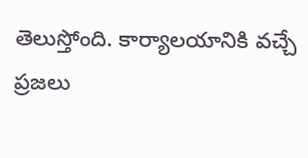తెలుస్తోంది. కార్యాలయానికి వచ్చే ప్రజలు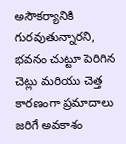అసౌకర్యానికి గురవుతున్నారని, భవనం చుట్టూ పెరిగిన చెట్లు మరియు చెత్త కారణంగా ప్రమాదాలు జరిగే అవకాశం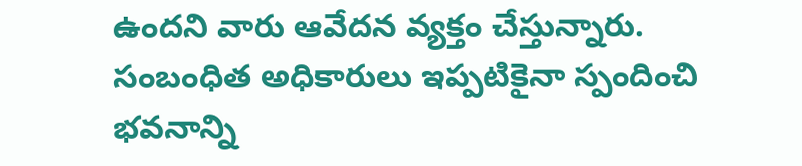ఉందని వారు ఆవేదన వ్యక్తం చేస్తున్నారు. సంబంధిత అధికారులు ఇప్పటికైనా స్పందించి భవనాన్ని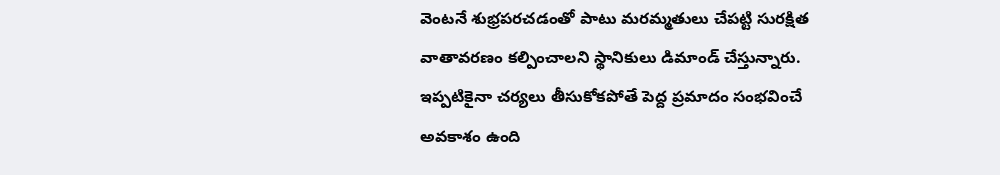వెంటనే శుభ్రపరచడంతో పాటు మరమ్మతులు చేపట్టి సురక్షిత వాతావరణం కల్పించాలని స్థానికులు డిమాండ్ చేస్తున్నారు. ఇప్పటికైనా చర్యలు తీసుకోకపోతే పెద్ద ప్రమాదం సంభవించే అవకాశం ఉంది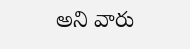అని వారు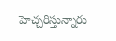హెచ్చరిస్తున్నారు